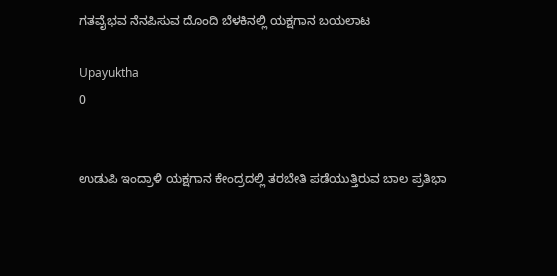ಗತವೈಭವ ನೆನಪಿಸುವ ದೊಂದಿ ಬೆಳಕಿನಲ್ಲಿ ಯಕ್ಷಗಾನ ಬಯಲಾಟ

Upayuktha
0


ಉಡುಪಿ ಇಂದ್ರಾಳಿ ಯಕ್ಷಗಾನ ಕೇಂದ್ರದಲ್ಲಿ ತರಬೇತಿ ಪಡೆಯುತ್ತಿರುವ ಬಾಲ ಪ್ರತಿಭಾ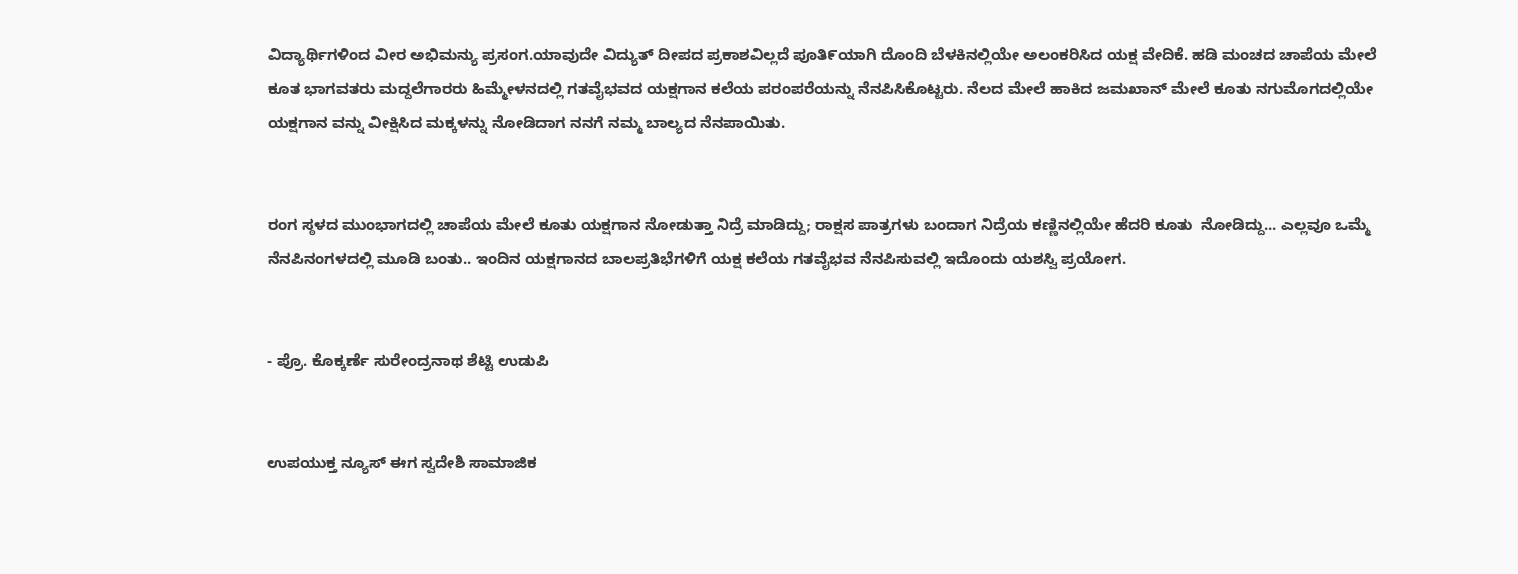ವಿದ್ಯಾರ್ಥಿಗಳಿಂದ ವೀರ ಅಭಿಮನ್ಯು ಪ್ರಸಂಗ.ಯಾವುದೇ ವಿದ್ಯುತ್‌ ದೀಪದ ಪ್ರಕಾಶವಿಲ್ಲದೆ ಪೂತಿ೯ಯಾಗಿ ದೊಂದಿ ಬೆಳಕಿನಲ್ಲಿಯೇ ಅಲಂಕರಿಸಿದ ಯಕ್ಷ ವೇದಿಕೆ. ಹಡಿ ಮಂಚದ ಚಾಪೆಯ ಮೇಲೆ ಕೂತ ಭಾಗವತರು ಮದ್ದಲೆಗಾರರು ಹಿಮ್ಮೇಳನದಲ್ಲಿ ಗತವೈಭವದ ಯಕ್ಷಗಾನ ಕಲೆಯ ಪರಂಪರೆಯನ್ನು ನೆನಪಿಸಿಕೊಟ್ಟರು. ನೆಲದ ಮೇಲೆ ಹಾಕಿದ ಜಮಖಾನ್ ಮೇಲೆ ಕೂತು ನಗುಮೊಗದಲ್ಲಿಯೇ ಯಕ್ಷಗಾನ ವನ್ನು ವೀಕ್ಷಿಸಿದ ಮಕ್ಕಳನ್ನು ನೇೂಡಿದಾಗ ನನಗೆ ನಮ್ಮ ಬಾಲ್ಯದ ನೆನಪಾಯಿತು.


ರಂಗ ಸ್ಠಳದ ಮುಂಭಾಗದಲ್ಲಿ ಚಾಪೆಯ ಮೇಲೆ ಕೂತು ಯಕ್ಷಗಾನ ನೇೂಡುತ್ತಾ ನಿದ್ರೆ ಮಾಡಿದ್ದು; ರಾಕ್ಷಸ ಪಾತ್ರಗಳು ಬಂದಾಗ ನಿದ್ರೆಯ ಕಣ್ಣಿನಲ್ಲಿಯೇ ಹೆದರಿ ಕೂತು  ನೇೂಡಿದ್ದು... ಎಲ್ಲವೂ ಒಮ್ಮೆ ನೆನಪಿನಂಗಳದಲ್ಲಿ ಮೂಡಿ ಬಂತು.. ಇಂದಿನ ಯಕ್ಷಗಾನದ ಬಾಲಪ್ರತಿಭೆಗಳಿಗೆ ಯಕ್ಷ ಕಲೆಯ ಗತವೈಭವ ನೆನಪಿಸುವಲ್ಲಿ ಇದೊಂದು ಯಶಸ್ವಿ ಪ್ರಯೇೂಗ.


- ಪ್ರೊ. ಕೊಕ್ಕರ್ಣೆ ಸುರೇಂದ್ರನಾಥ ಶೆಟ್ಟಿ ಉಡುಪಿ


ಉಪಯುಕ್ತ ನ್ಯೂಸ್ ಈಗ ಸ್ವದೇಶಿ ಸಾಮಾಜಿಕ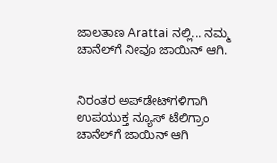ಜಾಲತಾಣ Arattai ನಲ್ಲಿ... ನಮ್ಮ ಚಾನೆಲ್‌ಗೆ ನೀವೂ ಜಾಯಿನ್ ಆಗಿ.


ನಿರಂತರ ಅಪ್‌ಡೇಟ್‌ಗಳಿಗಾಗಿ ಉಪಯುಕ್ತ ನ್ಯೂಸ್‌ ಟೆಲಿಗ್ರಾಂ ಚಾನೆಲ್‌ಗೆ ಜಾಯಿನ್‌ ಆಗಿ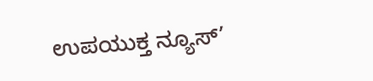ಉಪಯುಕ್ತ ನ್ಯೂಸ್‌’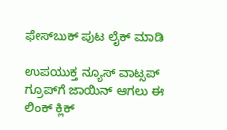ಫೇಸ್‌ಬುಕ್ ಪುಟ ಲೈಕ್ ಮಾಡಿ

ಉಪಯುಕ್ತ ನ್ಯೂಸ್‌ ವಾಟ್ಸಪ್‌  ಗ್ರೂಪ್‌ಗೆ ಜಾಯಿನ್ ಆಗಲು ಈ ಲಿಂಕ್ ಕ್ಲಿಕ್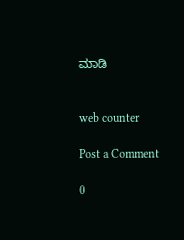ಮಾಡಿ


web counter

Post a Comment

0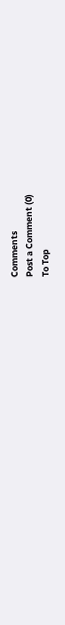Comments
Post a Comment (0)
To Top